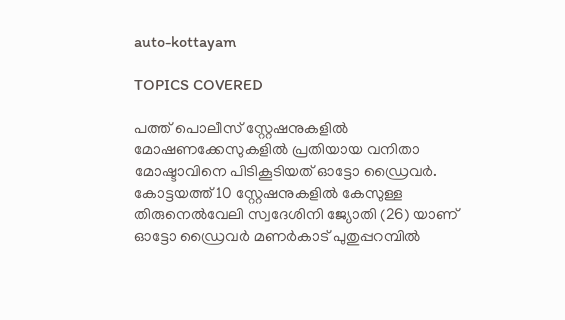auto-kottayam

TOPICS COVERED

പത്ത് പൊലീസ് സ്റ്റേഷനുകളില്‍ മോഷണക്കേസുകളില്‍ പ്രതിയായ വനിതാ മോഷ്ടാവിനെ പിടികൂടിയത് ഓട്ടോ ഡ്രൈവര്‍. കോട്ടയത്ത് 10 സ്റ്റേഷനുകളില്‍ കേസുള്ള തിരുനെൽവേലി സ്വദേശിനി ജ്യോതി (26) യാണ് ഓട്ടോ ഡ്രൈവർ മണർകാട് പുതുപ്പറമ്പിൽ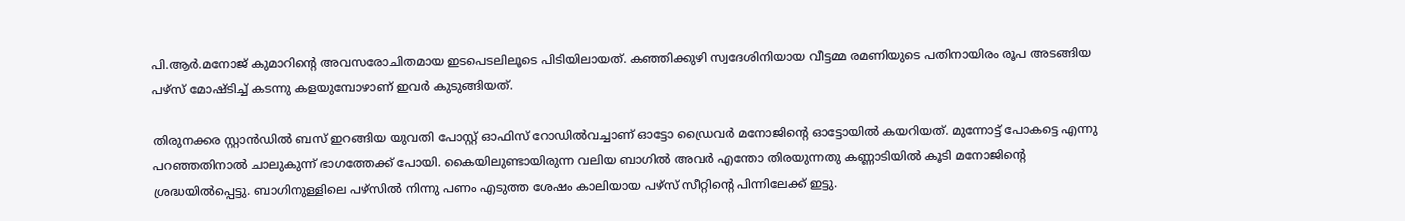പി.ആർ.മനോജ് കുമാറിന്റെ അവസരോചിതമായ ഇടപെടലിലൂടെ പിടിയിലായത്. കഞ്ഞിക്കുഴി സ്വദേശിനിയായ വീട്ടമ്മ രമണിയുടെ പതിനായിരം രൂപ അടങ്ങിയ പഴ്സ് മോഷ്ടിച്ച് കടന്നു കളയുമ്പോഴാണ് ഇവർ കുടുങ്ങിയത്.

തിരുനക്കര സ്റ്റാൻഡിൽ ബസ് ഇറങ്ങിയ യുവതി പോസ്റ്റ് ഓഫിസ് റോഡില്‍വച്ചാണ് ഓട്ടോ ഡ്രൈവര്‍ മനോജിന്റെ ഓട്ടോയിൽ കയറിയത്. മുന്നോട്ട് പോകട്ടെ എന്നു പറഞ്ഞതിനാൽ ചാലുകുന്ന് ഭാഗത്തേക്ക് പോയി. കൈയിലുണ്ടായിരുന്ന വലിയ ബാഗിൽ അവർ എന്തോ തിരയുന്നതു കണ്ണാടിയിൽ കൂടി മനോജിന്റെ ശ്രദ്ധയിൽപ്പെട്ടു. ബാഗിനുള്ളിലെ പഴ്സിൽ നിന്നു പണം എ‌ടുത്ത ശേഷം കാലിയായ പഴ്സ് സീറ്റിന്റെ പിന്നിലേക്ക് ഇട്ടു.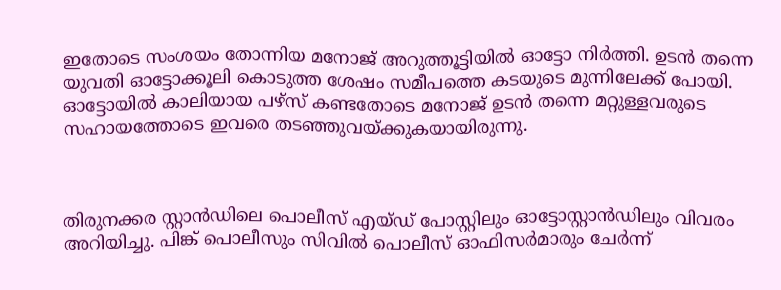ഇതോടെ സംശയം തോന്നിയ മനോജ് അറുത്തൂട്ടിയിൽ ഓട്ടോ നിർത്തി. ഉടൻ തന്നെ യുവതി ഓട്ടോക്കൂലി കൊടുത്ത ശേഷം സമീപത്തെ കടയുടെ മുന്നിലേക്ക് പോയി. ഓ‌ട്ടോയിൽ കാലിയായ പഴ്സ് കണ്ടതോടെ മനോജ് ഉടൻ തന്നെ മറ്റുള്ളവരുടെ സഹായത്തോടെ ഇവരെ തടഞ്ഞുവയ്ക്കുകയായിരുന്നു.



തിരുനക്കര സ്റ്റാൻഡിലെ പൊലീസ് എയ്ഡ് പോസ്റ്റിലും ഓട്ടോസ്റ്റാൻഡിലും വിവരം അറിയിച്ചു. പിങ്ക് പൊലീസും സിവിൽ പൊലീസ് ഓഫിസർമാരും ചേർന്ന്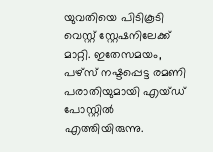യുവതിയെ പിടികൂടി വെസ്റ്റ് സ്റ്റേഷനിലേക്ക് മാറ്റി. ഇതേസമയം, പഴ്സ് നഷ്ടപ്പെട്ട രമണി പരാതിയുമായി എയ്ഡ് പോസ്റ്റിൽ എത്തിയിരുന്നു.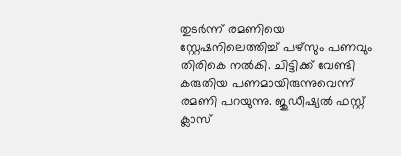തുടർന്ന് രമണിയെ സ്റ്റേഷനിലെത്തിച്ച് പഴ്സും പണവും തിരികെ നൽകി. ചിട്ടിക്ക് വേണ്ടി കരുതിയ പണമായിരുന്നുവെന്ന് രമണി പറയുന്നു. ജുഡീഷ്യൽ ഫസ്റ്റ് ക്ലാസ്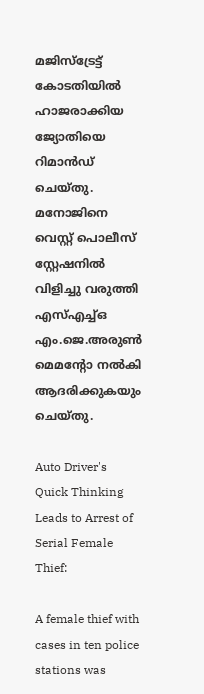മജിസ്ട്രേട്ട് കോടതിയിൽ ഹാജരാക്കിയ ജ്യോതിയെ റിമാൻഡ് ചെയ്തു. മനോജിനെ വെസ്റ്റ് പൊലീസ് സ്റ്റേഷനിൽ വിളിച്ചു വരുത്തി എസ്എച്ച്ഒ എം.ജെ.അരുൺ മെമന്റോ നൽകി ആദരിക്കുകയും ചെയ്തു.

Auto Driver's Quick Thinking Leads to Arrest of Serial Female Thief:

A female thief with cases in ten police stations was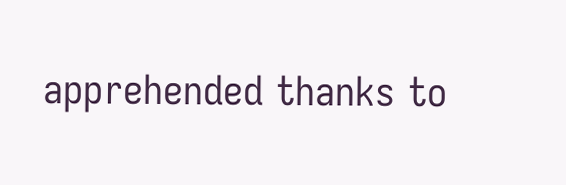apprehended thanks to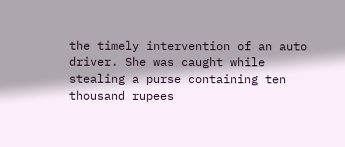the timely intervention of an auto driver. She was caught while stealing a purse containing ten thousand rupees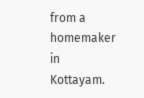from a homemaker in Kottayam.